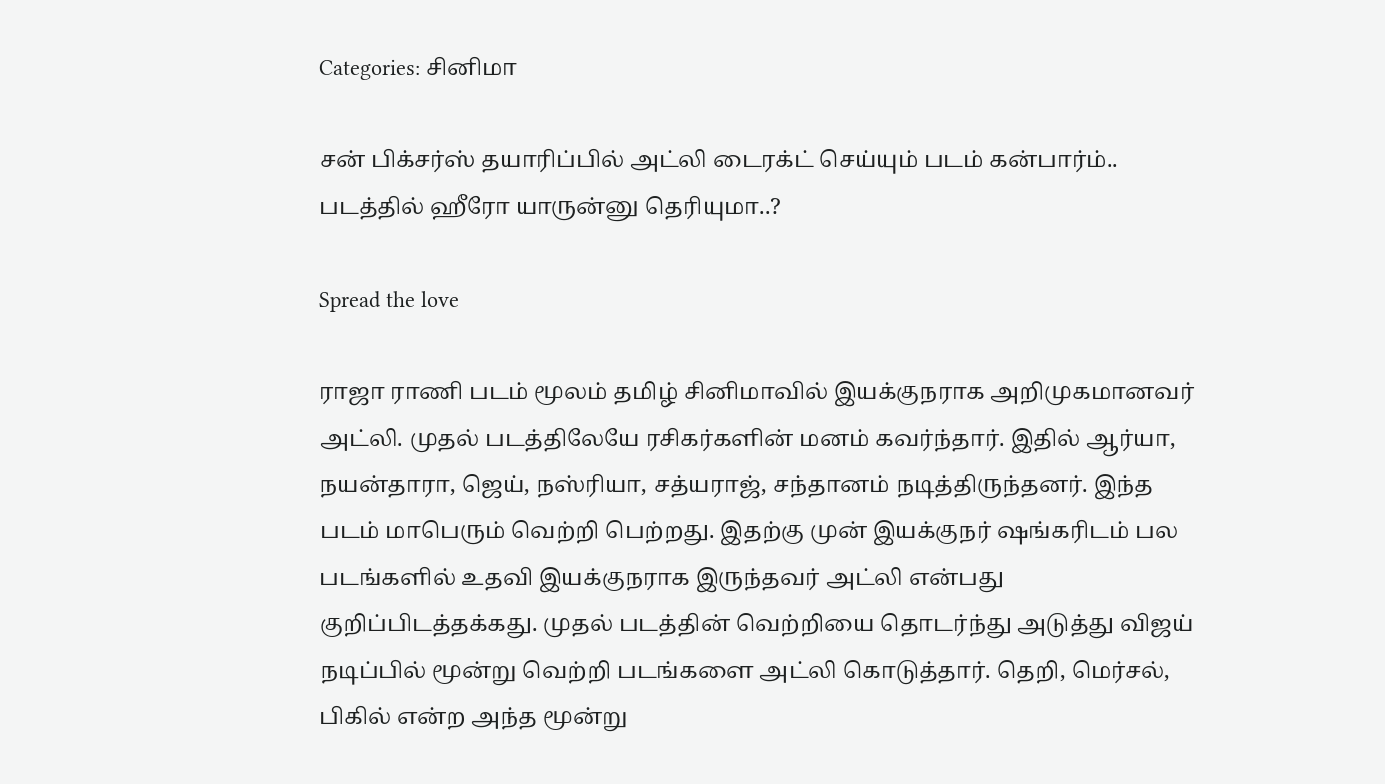Categories: சினிமா

சன் பிக்சர்ஸ் தயாரிப்பில் அட்லி டைரக்ட் செய்யும் படம் கன்பார்ம்.. படத்தில் ஹீரோ யாருன்னு தெரியுமா..?

Spread the love

ராஜா ராணி படம் மூலம் தமிழ் சினிமாவில் இயக்குநராக அறிமுகமானவர் அட்லி. முதல் படத்திலேயே ரசிகர்களின் மனம் கவர்ந்தார். இதில் ஆர்யா, நயன்தாரா, ஜெய், நஸ்ரியா, சத்யராஜ், சந்தானம் நடித்திருந்தனர். இந்த படம் மாபெரும் வெற்றி பெற்றது. இதற்கு முன் இயக்குநர் ஷங்கரிடம் பல படங்களில் உதவி இயக்குநராக இருந்தவர் அட்லி என்பது குறிப்பிடத்தக்கது. முதல் படத்தின் வெற்றியை தொடர்ந்து அடுத்து விஜய் நடிப்பில் மூன்று வெற்றி படங்களை அட்லி கொடுத்தார். தெறி, மெர்சல், பிகில் என்ற அந்த மூன்று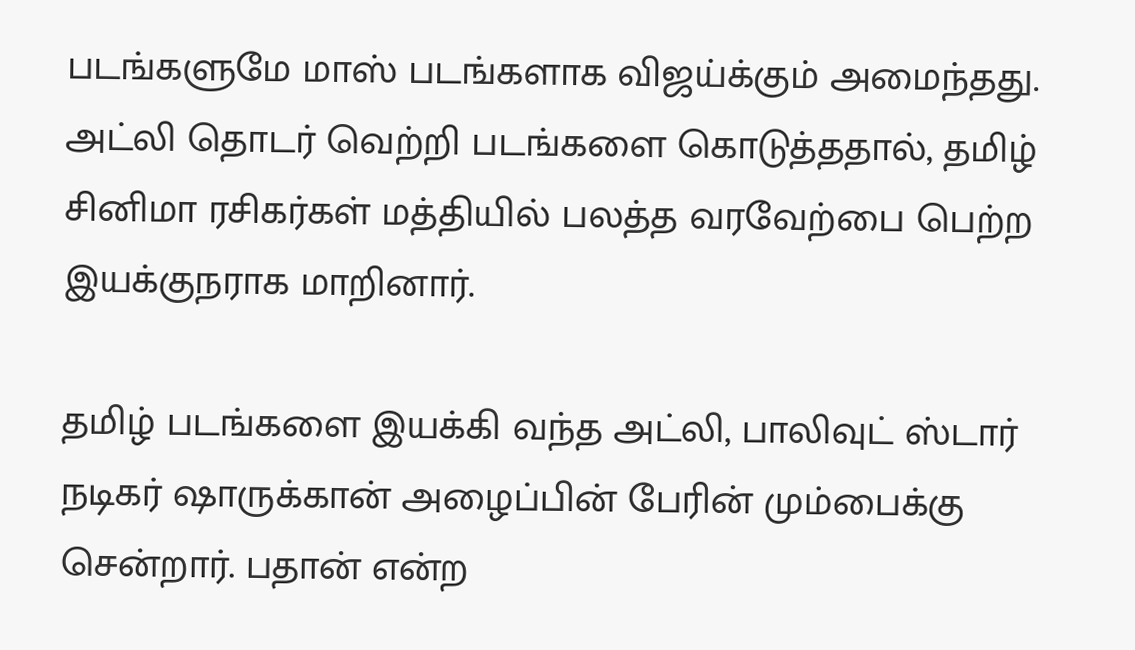படங்களுமே மாஸ் படங்களாக விஜய்க்கும் அமைந்தது. அட்லி தொடர் வெற்றி படங்களை கொடுத்ததால், தமிழ் சினிமா ரசிகர்கள் மத்தியில் பலத்த வரவேற்பை பெற்ற இயக்குநராக மாறினார்.

தமிழ் படங்களை இயக்கி வந்த அட்லி, பாலிவுட் ஸ்டார் நடிகர் ஷாருக்கான் அழைப்பின் பேரின் மும்பைக்கு சென்றார். பதான் என்ற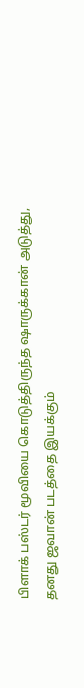பிளாக் பஸ்டர் மூவியை கொடுத்திருந்த ஷாருக்கான் அடுத்து, தனது ஜவான் படத்தை இயக்கும்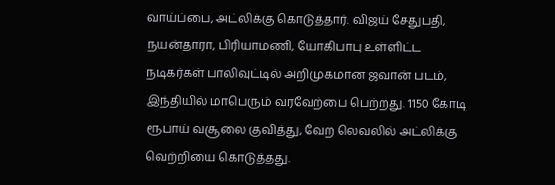வாய்ப்பை, அட்லிக்கு கொடுத்தார். விஜய் சேதுபதி, நயன்தாரா, பிரியாமணி, யோகிபாபு உள்ளிட்ட நடிகர்கள் பாலிவுட்டில் அறிமுகமான ஜவான் படம், இந்தியில் மாபெரும் வரவேற்பை பெற்றது. 1150 கோடி ரூபாய் வசூலை குவித்து, வேற லெவலில் அட்லிக்கு வெற்றியை கொடுத்தது.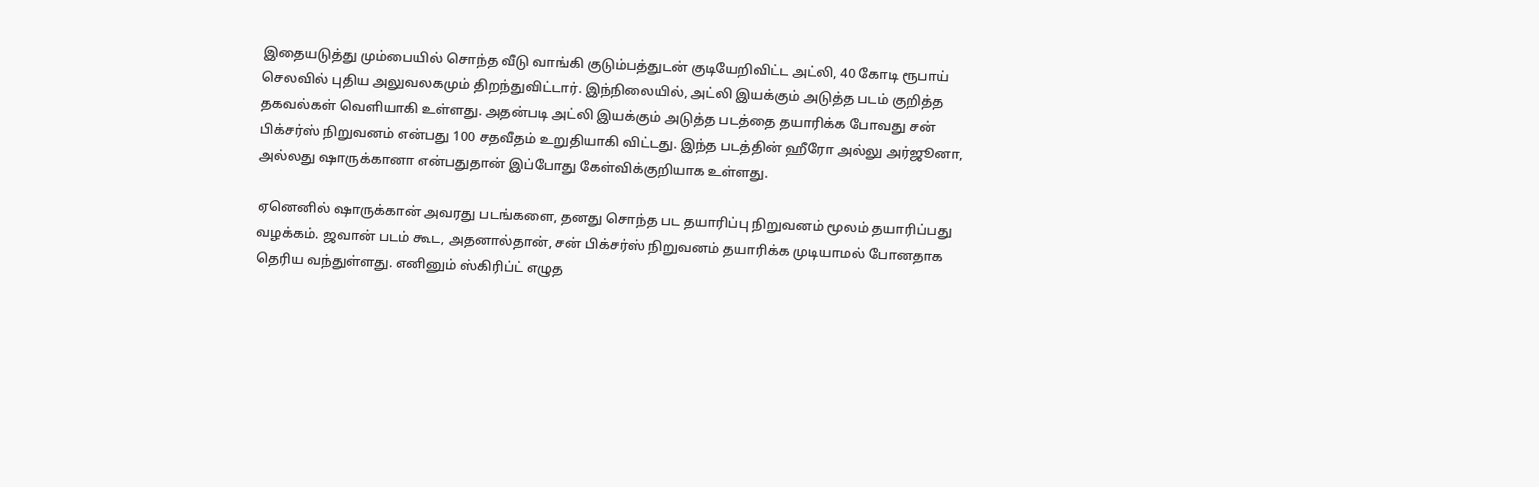இதையடுத்து மும்பையில் சொந்த வீடு வாங்கி குடும்பத்துடன் குடியேறிவிட்ட அட்லி, 40 கோடி ரூபாய் செலவில் புதிய அலுவலகமும் திறந்துவிட்டார். இந்நிலையில், அட்லி இயக்கும் அடுத்த படம் குறித்த தகவல்கள் வெளியாகி உள்ளது. அதன்படி அட்லி இயக்கும் அடுத்த படத்தை தயாரிக்க போவது சன் பிக்சர்ஸ் நிறுவனம் என்பது 100 சதவீதம் உறுதியாகி விட்டது. இந்த படத்தின் ஹீரோ அல்லு அர்ஜூனா, அல்லது ஷாருக்கானா என்பதுதான் இப்போது கேள்விக்குறியாக உள்ளது.

ஏனெனில் ஷாருக்கான் அவரது படங்களை, தனது சொந்த பட தயாரிப்பு நிறுவனம் மூலம் தயாரிப்பது வழக்கம். ஜவான் படம் கூட, அதனால்தான், சன் பிக்சர்ஸ் நிறுவனம் தயாரிக்க முடியாமல் போனதாக தெரிய வந்துள்ளது. எனினும் ஸ்கிரிப்ட் எழுத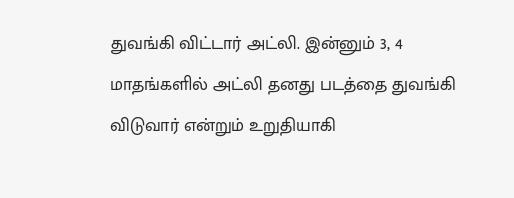துவங்கி விட்டார் அட்லி. இன்னும் 3, 4 மாதங்களில் அட்லி தனது படத்தை துவங்கி விடுவார் என்றும் உறுதியாகி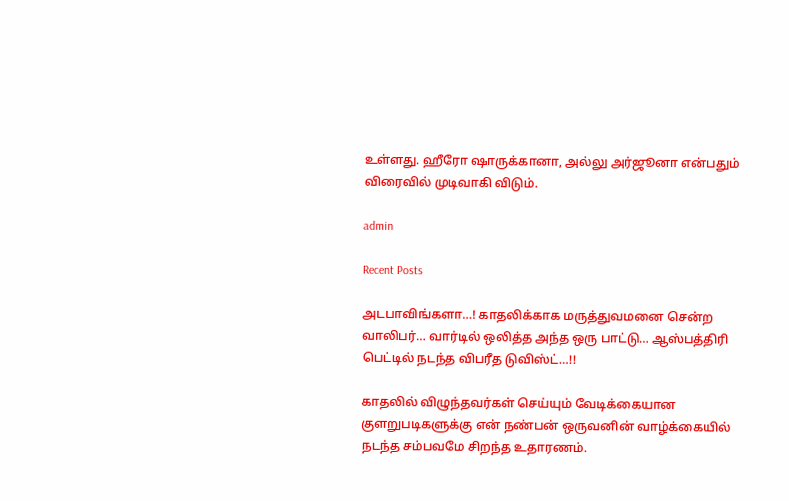உள்ளது. ஹீரோ ஷாருக்கானா, அல்லு அர்ஜூனா என்பதும் விரைவில் முடிவாகி விடும்.

admin

Recent Posts

அடபாவிங்களா…! காதலிக்காக மருத்துவமனை சென்ற வாலிபர்… வார்டில் ஒலித்த அந்த ஒரு பாட்டு… ஆஸ்பத்திரி பெட்டில் நடந்த விபரீத டுவிஸ்ட்…!!

காதலில் விழுந்தவர்கள் செய்யும் வேடிக்கையான குளறுபடிகளுக்கு என் நண்பன் ஒருவனின் வாழ்க்கையில் நடந்த சம்பவமே சிறந்த உதாரணம்.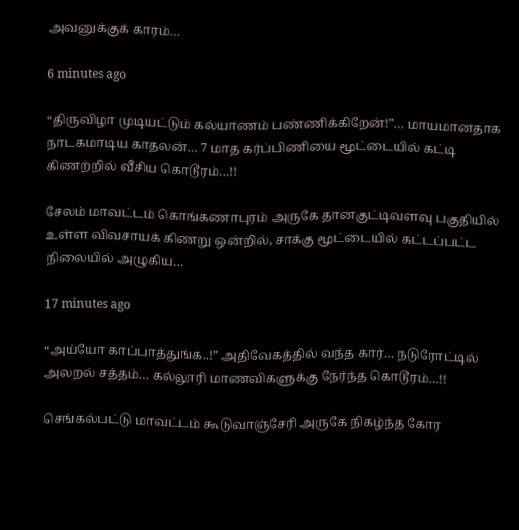அவனுக்குக் காரம்…

6 minutes ago

“திருவிழா முடியட்டும் கல்யாணம் பண்ணிக்கிறேன்!”… மாயமானதாக நாடகமாடிய காதலன்… 7 மாத கர்ப்பிணியை மூட்டையில் கட்டி கிணற்றில் வீசிய கொடூரம்…!!

சேலம் மாவட்டம் கொங்கணாபுரம் அருகே தானகுட்டிவளவு பகுதியில் உள்ள விவசாயக் கிணறு ஒன்றில், சாக்கு மூட்டையில் கட்டப்பட்ட நிலையில் அழுகிய…

17 minutes ago

“அய்யோ காப்பாத்துங்க..!” அதிவேகத்தில் வந்த கார்… நடுரோட்டில் அலறல் சத்தம்… கல்லூரி மாணவிகளுக்கு நேர்ந்த கொடூரம்…!!

செங்கல்பட்டு மாவட்டம் கூடுவாஞ்சேரி அருகே நிகழ்ந்த கோர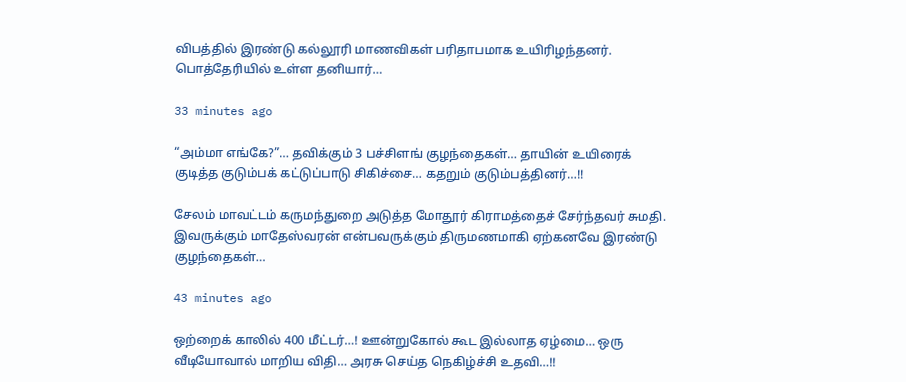விபத்தில் இரண்டு கல்லூரி மாணவிகள் பரிதாபமாக உயிரிழந்தனர். பொத்தேரியில் உள்ள தனியார்…

33 minutes ago

“அம்மா எங்கே?”… தவிக்கும் 3 பச்சிளங் குழந்தைகள்… தாயின் உயிரைக் குடித்த குடும்பக் கட்டுப்பாடு சிகிச்சை… கதறும் குடும்பத்தினர்…!!

சேலம் மாவட்டம் கருமந்துறை அடுத்த மோதூர் கிராமத்தைச் சேர்ந்தவர் சுமதி. இவருக்கும் மாதேஸ்வரன் என்பவருக்கும் திருமணமாகி ஏற்கனவே இரண்டு குழந்தைகள்…

43 minutes ago

ஒற்றைக் காலில் 400 மீட்டர்…! ஊன்றுகோல் கூட இல்லாத ஏழ்மை… ஒரு வீடியோவால் மாறிய விதி… அரசு செய்த நெகிழ்ச்சி உதவி…!!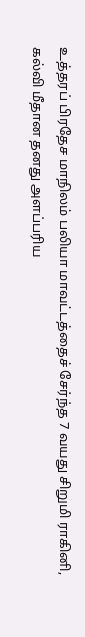உத்தரப் பிரதேச மாநிலம் பலியா மாவட்டத்தைச் சேர்ந்த 7 வயது சிறுமி ராகினி, கல்வி மீதான தனது அளப்பரிய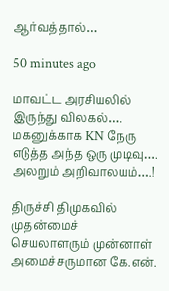ஆர்வத்தால்…

50 minutes ago

மாவட்ட அரசியலில் இருந்து விலகல்…. மகனுக்காக KN நேரு எடுத்த அந்த ஒரு முடிவு…. அலறும் அறிவாலயம்….!

திருச்சி திமுகவில் முதன்மைச் செயலாளரும் முன்னாள் அமைச்சருமான கே.என்.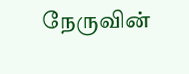நேருவின்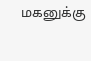மகனுக்கு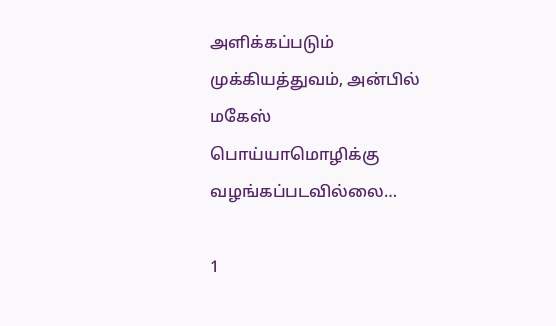அளிக்கப்படும் முக்கியத்துவம், அன்பில் மகேஸ் பொய்யாமொழிக்கு வழங்கப்படவில்லை…

1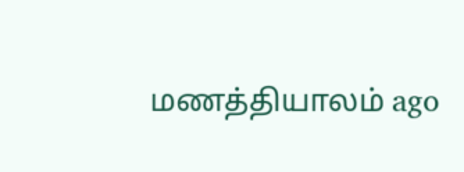மணத்தியாலம் ago